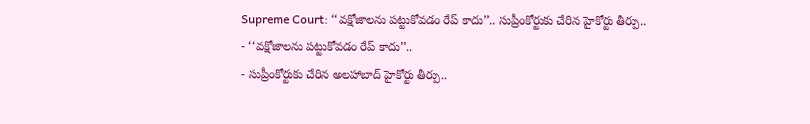Supreme Court: ‘‘వక్షోజాలను పట్టుకోవడం రేప్ కాదు’’.. సుప్రీంకోర్టుకు చేరిన హైకోర్టు తీర్పు..
- ‘‘వక్షోజాలను పట్టుకోవడం రేప్ కాదు’’..
- సుప్రీంకోర్టుకు చేరిన అలహాబాద్ హైకోర్టు తీర్పు..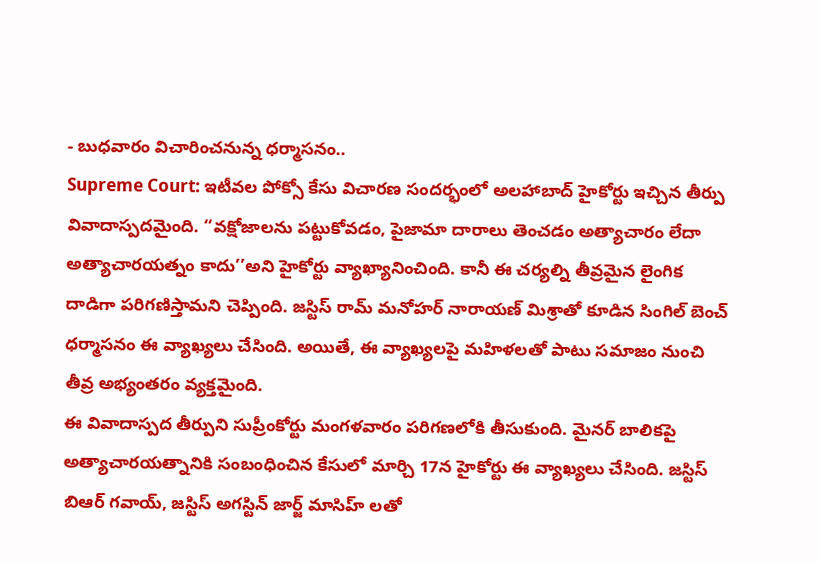- బుధవారం విచారించనున్న ధర్మాసనం..
Supreme Court: ఇటీవల పోక్సో కేసు విచారణ సందర్భంలో అలహాబాద్ హైకోర్టు ఇచ్చిన తీర్పు వివాదాస్పదమైంది. ‘‘వక్షోజాలను పట్టుకోవడం, పైజామా దారాలు తెంచడం అత్యాచారం లేదా అత్యాచారయత్నం కాదు’’అని హైకోర్టు వ్యాఖ్యానించింది. కానీ ఈ చర్యల్ని తీవ్రమైన లైంగిక దాడిగా పరిగణిస్తామని చెప్పింది. జస్టిస్ రామ్ మనోహర్ నారాయణ్ మిశ్రాతో కూడిన సింగిల్ బెంచ్ ధర్మాసనం ఈ వ్యాఖ్యలు చేసింది. అయితే, ఈ వ్యాఖ్యలపై మహిళలతో పాటు సమాజం నుంచి తీవ్ర అభ్యంతరం వ్యక్తమైంది.
ఈ వివాదాస్పద తీర్పుని సుప్రీంకోర్టు మంగళవారం పరిగణలోకి తీసుకుంది. మైనర్ బాలికపై అత్యాచారయత్నానికి సంబంధించిన కేసులో మార్చి 17న హైకోర్టు ఈ వ్యాఖ్యలు చేసింది. జస్టిస్ బిఆర్ గవాయ్, జస్టిస్ అగస్టిన్ జార్జ్ మాసిహ్ లతో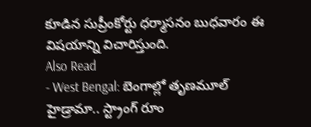కూడిన సుప్రీంకోర్టు ధర్మాసనం బుధవారం ఈ విషయాన్ని విచారిస్తుంది.
Also Read
- West Bengal: బెంగాల్లో తృణమూల్ హైడ్రామా.. స్ట్రాంగ్ రూం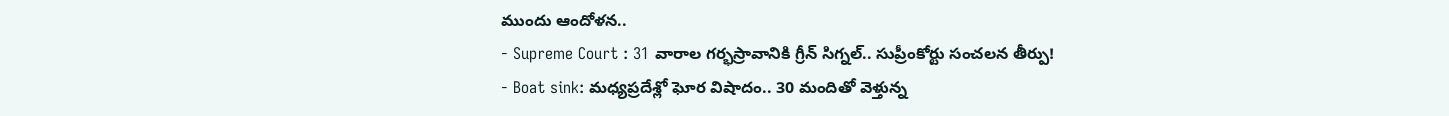ముందు ఆందోళన..
- Supreme Court : 31 వారాల గర్భస్రావానికి గ్రీన్ సిగ్నల్.. సుప్రీంకోర్టు సంచలన తీర్పు!
- Boat sink: మధ్యప్రదేశ్లో ఘోర విషాదం.. 30 మందితో వెళ్తున్న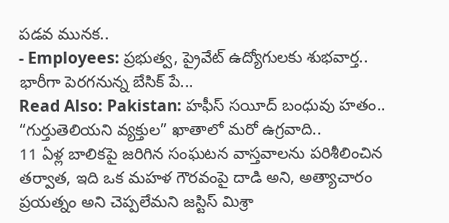పడవ మునక..
- Employees: ప్రభుత్వ, ప్రైవేట్ ఉద్యోగులకు శుభవార్త.. భారీగా పెరగనున్న బేసిక్ పే...
Read Also: Pakistan: హఫీస్ సయీద్ బంధువు హతం.. “గుర్తుతెలియని వ్యక్తుల” ఖాతాలో మరో ఉగ్రవాది..
11 ఏళ్ల బాలికపై జరిగిన సంఘటన వాస్తవాలను పరిశీలించిన తర్వాత, ఇది ఒక మహళ గౌరవంపై దాడి అని, అత్యాచారం ప్రయత్నం అని చెప్పలేమని జస్టిస్ మిశ్రా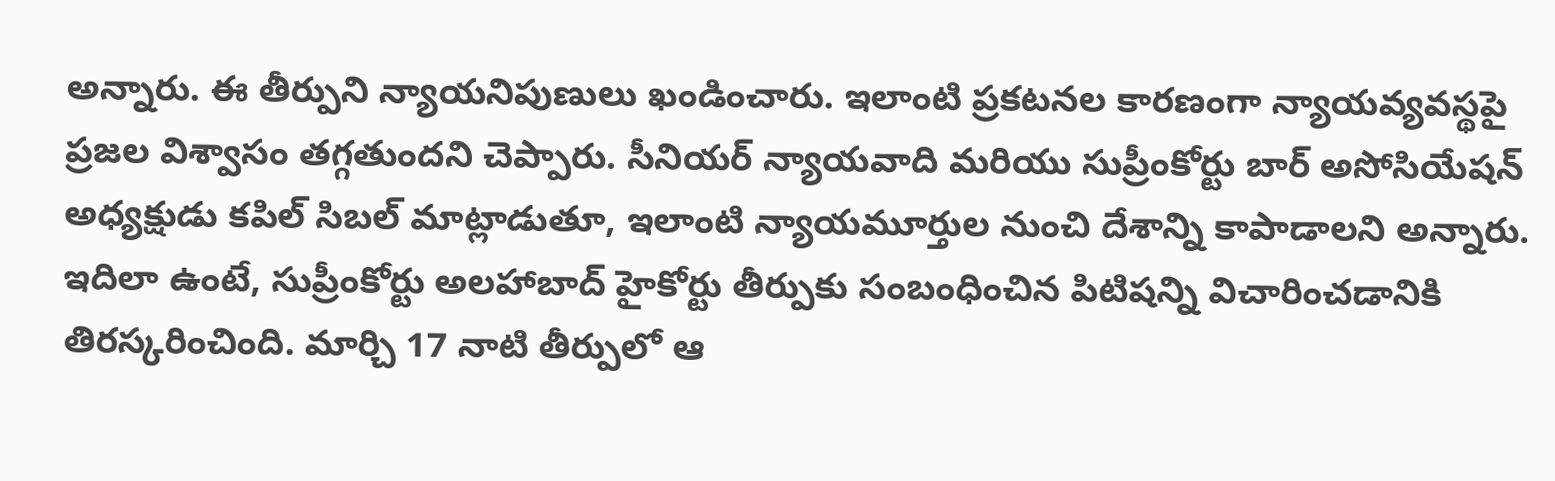అన్నారు. ఈ తీర్పుని న్యాయనిపుణులు ఖండించారు. ఇలాంటి ప్రకటనల కారణంగా న్యాయవ్యవస్థపై ప్రజల విశ్వాసం తగ్గతుందని చెప్పారు. సీనియర్ న్యాయవాది మరియు సుప్రీంకోర్టు బార్ అసోసియేషన్ అధ్యక్షుడు కపిల్ సిబల్ మాట్లాడుతూ, ఇలాంటి న్యాయమూర్తుల నుంచి దేశాన్ని కాపాడాలని అన్నారు. ఇదిలా ఉంటే, సుప్రీంకోర్టు అలహాబాద్ హైకోర్టు తీర్పుకు సంబంధించిన పిటిషన్ని విచారించడానికి తిరస్కరించింది. మార్చి 17 నాటి తీర్పులో ఆ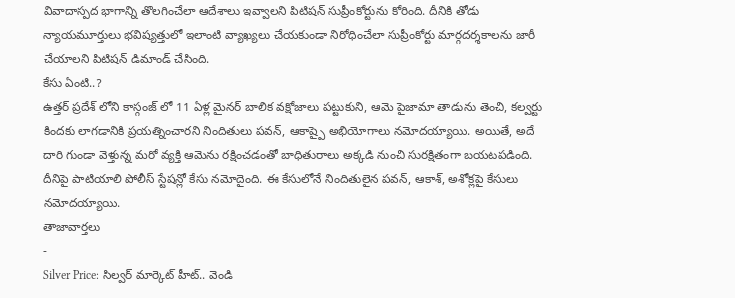వివాదాస్పద భాగాన్ని తొలగించేలా ఆదేశాలు ఇవ్వాలని పిటిషన్ సుప్రీంకోర్టును కోరింది. దీనికి తోడు న్యాయమూర్తులు భవిష్యత్తులో ఇలాంటి వ్యాఖ్యలు చేయకుండా నిరోధించేలా సుప్రీంకోర్టు మార్గదర్శకాలను జారీ చేయాలని పిటిషన్ డిమాండ్ చేసింది.
కేసు ఏంటి..?
ఉత్తర్ ప్రదేశ్ లోని కాస్గంజ్ లో 11 ఏళ్ల మైనర్ బాలిక వక్షోజాలు పట్టుకుని, ఆమె పైజామా తాడును తెంచి, కల్వర్టు కిందకు లాగడానికి ప్రయత్నించారని నిందితులు పవన్, ఆకాష్పై అభియోగాలు నమోదయ్యాయి. అయితే, అదే దారి గుండా వెళ్తున్న మరో వ్యక్తి ఆమెను రక్షించడంతో బాధితురాలు అక్కడి నుంచి సురక్షితంగా బయటపడింది. దీనిపై పాటియాలి పోలీస్ స్టేషన్లో కేసు నమోదైంది. ఈ కేసులోనే నిందితులైన పవన్, ఆకాశ్, అశోక్లపై కేసులు నమోదయ్యాయి.
తాజావార్తలు
-
Silver Price: సిల్వర్ మార్కెట్ హీట్.. వెండి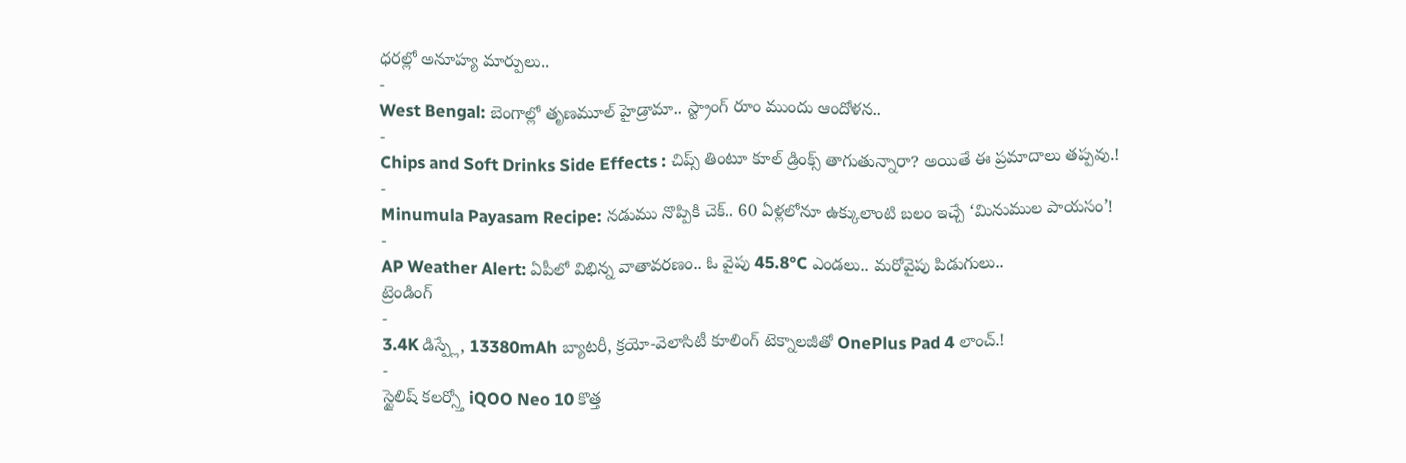ధరల్లో అనూహ్య మార్పులు..
-
West Bengal: బెంగాల్లో తృణమూల్ హైడ్రామా.. స్ట్రాంగ్ రూం ముందు ఆందోళన..
-
Chips and Soft Drinks Side Effects : చిప్స్ తింటూ కూల్ డ్రింక్స్ తాగుతున్నారా? అయితే ఈ ప్రమాదాలు తప్పవు.!
-
Minumula Payasam Recipe: నడుము నొప్పికి చెక్.. 60 ఏళ్లలోనూ ఉక్కులాంటి బలం ఇచ్చే ‘మినుముల పాయసం’!
-
AP Weather Alert: ఏపీలో విభిన్న వాతావరణం.. ఓ వైపు 45.8°C ఎండలు.. మరోవైపు పిడుగులు..
ట్రెండింగ్
-
3.4K డిస్ప్లే, 13380mAh బ్యాటరీ, క్రయో-వెలాసిటీ కూలింగ్ టెక్నాలజీతో OnePlus Pad 4 లాంచ్.!
-
స్టైలిష్ కలర్స్తో iQOO Neo 10 కొత్త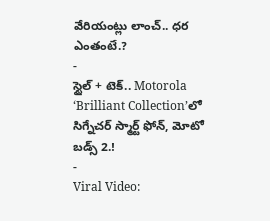వేరియంట్లు లాంచ్.. ధర ఎంతంటే.?
-
స్టైల్ + టెక్.. Motorola ‘Brilliant Collection’లో సిగ్నేచర్ స్మార్ట్ ఫోన్, మోటో బడ్స్ 2.!
-
Viral Video: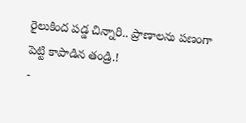రైలుకింద పడ్డ చిన్నారి.. ప్రాణాలను పణంగా పెట్టి కాపాడిన తండ్రి.!
-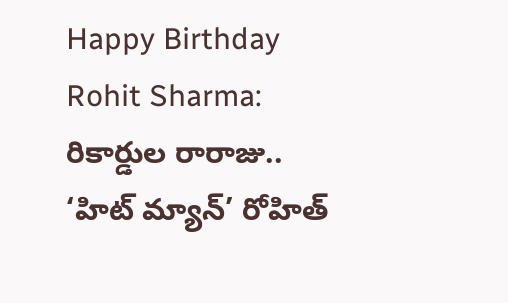Happy Birthday Rohit Sharma: రికార్డుల రారాజు.. ‘హిట్ మ్యాన్’ రోహిత్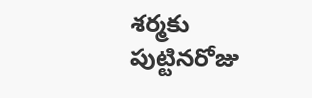శర్మకు పుట్టినరోజు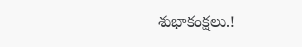శుభాకంక్షలు.!